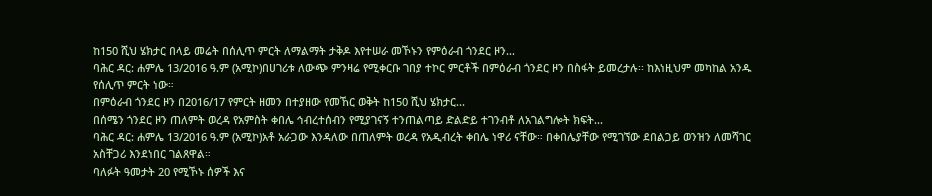ከ150 ሺህ ሄክታር በላይ መሬት በሰሊጥ ምርት ለማልማት ታቅዶ እየተሠራ መኾኑን የምዕራብ ጎንደር ዞን...
ባሕር ዳር: ሐምሌ 13/2016 ዓ.ም (አሚኮ)በሀገሪቱ ለውጭ ምንዛሬ የሚቀርቡ ገበያ ተኮር ምርቶች በምዕራብ ጎንደር ዞን በስፋት ይመረታሉ፡፡ ከእነዚህም መካከል አንዱ የሰሊጥ ምርት ነው።
በምዕራብ ጎንደር ዞን በ2016/17 የምርት ዘመን በተያዘው የመኸር ወቅት ከ150 ሺህ ሄክታር...
በሰሜን ጎንደር ዞን ጠለምት ወረዳ የአምስት ቀበሌ ኅብረተሰብን የሚያገናኝ ተንጠልጣይ ድልድይ ተገንብቶ ለአገልግሎት ክፍት...
ባሕር ዳር: ሐምሌ 13/2016 ዓ.ም (አሚኮ)አቶ አራጋው እንዳለው በጠለምት ወረዳ የአዲብረት ቀበሌ ነዋሪ ናቸው። በቀበሌያቸው የሚገኘው ደበልጋይ ወንዝን ለመሻገር አስቸጋሪ እንደነበር ገልጸዋል።
ባለፉት ዓመታት 20 የሚኾኑ ሰዎች እና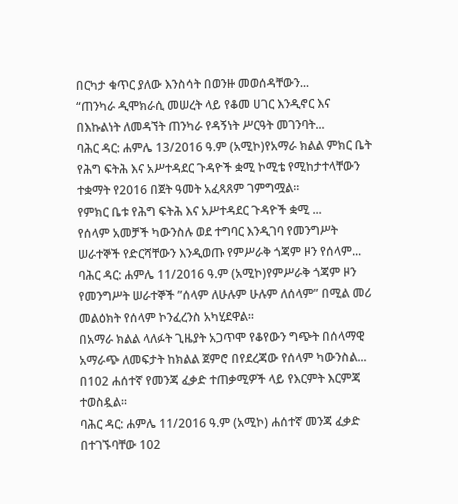በርካታ ቁጥር ያለው እንስሳት በወንዙ መወሰዳቸውን...
“ጠንካራ ዲሞክራሲ መሠረት ላይ የቆመ ሀገር እንዲኖር እና በእኩልነት ለመዳኘት ጠንካራ የዳኝነት ሥርዓት መገንባት...
ባሕር ዳር: ሐምሌ 13/2016 ዓ.ም (አሚኮ)የአማራ ክልል ምክር ቤት የሕግ ፍትሕ እና አሥተዳደር ጉዳዮች ቋሚ ኮሚቴ የሚከታተላቸውን ተቋማት የ2016 በጀት ዓመት አፈጻጸም ገምግሟል፡፡
የምክር ቤቱ የሕግ ፍትሕ እና አሥተዳደር ጉዳዮች ቋሚ ...
የሰላም አመቻች ካውንስሉ ወደ ተግባር እንዲገባ የመንግሥት ሠራተኞች የድርሻቸውን እንዲወጡ የምሥራቅ ጎጃም ዞን የሰላም...
ባሕር ዳር: ሐምሌ 11/2016 ዓ.ም (አሚኮ)የምሥራቅ ጎጃም ዞን የመንግሥት ሠራተኞች ”ሰላም ለሁሉም ሁሉም ለሰላም” በሚል መሪ መልዕክት የሰላም ኮንፈረንስ አካሂደዋል።
በአማራ ክልል ላለፉት ጊዜያት አጋጥሞ የቆየውን ግጭት በሰላማዊ አማራጭ ለመፍታት ከክልል ጀምሮ በየደረጃው የሰላም ካውንስል...
በ102 ሐሰተኛ የመንጃ ፈቃድ ተጠቃሚዎች ላይ የእርምት እርምጃ ተወስዷል፡፡
ባሕር ዳር: ሐምሌ 11/2016 ዓ.ም (አሚኮ) ሐሰተኛ መንጃ ፈቃድ በተገኙባቸው 102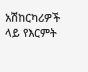አሽከርካሪዎች ላይ የእርምት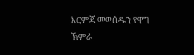እርምጃ መወሰዱን የዋግ ኽምራ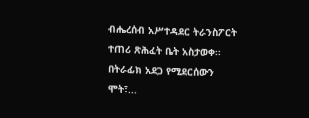ብሔረሰብ አሥተዳደር ትራንስፖርት ተጠሪ ጽሕፈት ቤት አስታወቀ፡፡
በትራፊክ አደጋ የሚደርሰውን ሞት፣...